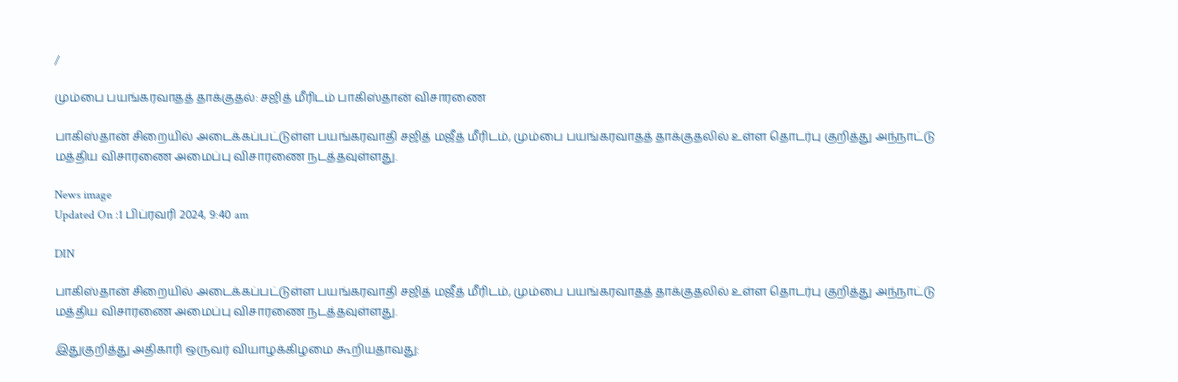/

மும்பை பயங்கரவாதத் தாக்குதல்: சஜித் மீரிடம் பாகிஸ்தான் விசாரணை

பாகிஸ்தான் சிறையில் அடைக்கப்பட்டுள்ள பயங்கரவாதி சஜித் மஜீத் மீரிடம், மும்பை பயங்கரவாதத் தாக்குதலில் உள்ள தொடர்பு குறித்து அந்நாட்டு மத்திய விசாரணை அமைப்பு விசாரணை நடத்தவுள்ளது.

News image
Updated On :1 பிப்ரவரி 2024, 9:40 am

DIN

பாகிஸ்தான் சிறையில் அடைக்கப்பட்டுள்ள பயங்கரவாதி சஜித் மஜீத் மீரிடம், மும்பை பயங்கரவாதத் தாக்குதலில் உள்ள தொடர்பு குறித்து அந்நாட்டு மத்திய விசாரணை அமைப்பு விசாரணை நடத்தவுள்ளது.

இதுகுறித்து அதிகாரி ஒருவர் வியாழக்கிழமை கூறியதாவது: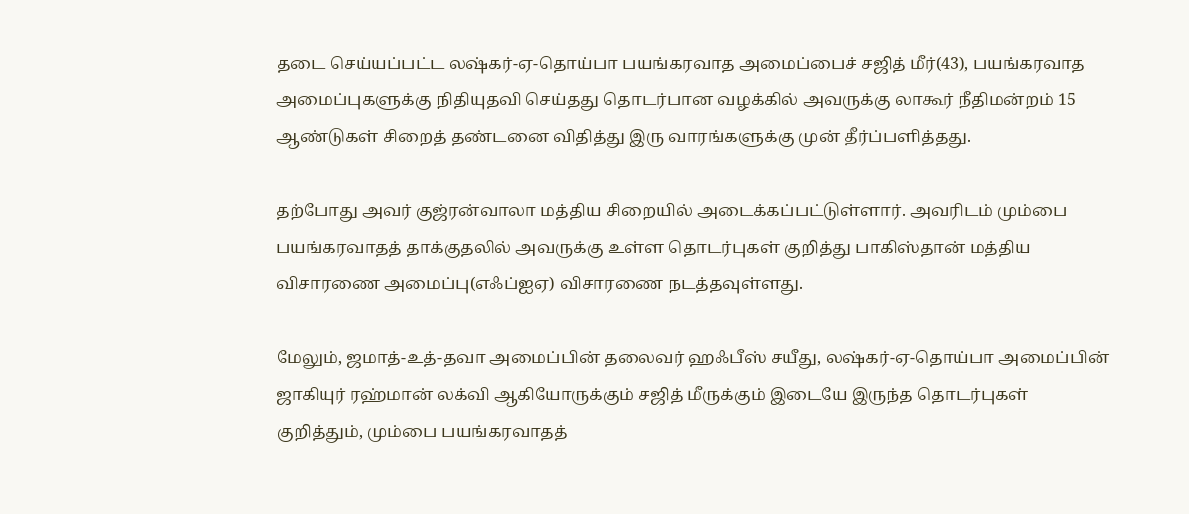தடை செய்யப்பட்ட லஷ்கர்-ஏ-தொய்பா பயங்கரவாத அமைப்பைச் சஜித் மீர்(43), பயங்கரவாத அமைப்புகளுக்கு நிதியுதவி செய்தது தொடர்பான வழக்கில் அவருக்கு லாகூர் நீதிமன்றம் 15 ஆண்டுகள் சிறைத் தண்டனை விதித்து இரு வாரங்களுக்கு முன் தீர்ப்பளித்தது.

தற்போது அவர் குஜ்ரன்வாலா மத்திய சிறையில் அடைக்கப்பட்டுள்ளார். அவரிடம் மும்பை பயங்கரவாதத் தாக்குதலில் அவருக்கு உள்ள தொடர்புகள் குறித்து பாகிஸ்தான் மத்திய விசாரணை அமைப்பு(எஃப்ஐஏ) விசாரணை நடத்தவுள்ளது.

மேலும், ஜமாத்-உத்-தவா அமைப்பின் தலைவர் ஹஃபீஸ் சயீது, லஷ்கர்-ஏ-தொய்பா அமைப்பின் ஜாகியுர் ரஹ்மான் லக்வி ஆகியோருக்கும் சஜித் மீருக்கும் இடையே இருந்த தொடர்புகள் குறித்தும், மும்பை பயங்கரவாதத்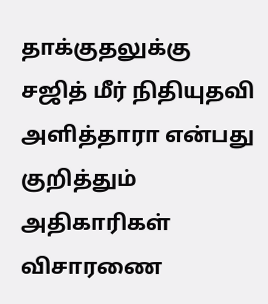தாக்குதலுக்கு சஜித் மீர் நிதியுதவி அளித்தாரா என்பது குறித்தும் அதிகாரிகள் விசாரணை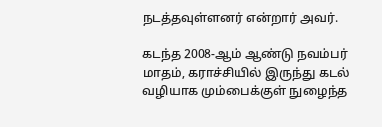நடத்தவுள்ளனர் என்றார் அவர்.

கடந்த 2008-ஆம் ஆண்டு நவம்பர் மாதம், கராச்சியில் இருந்து கடல் வழியாக மும்பைக்குள் நுழைந்த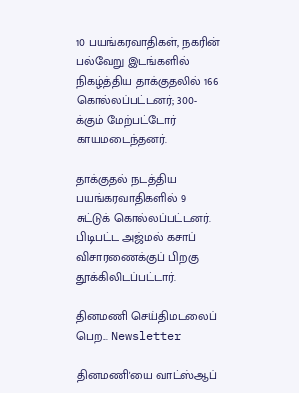10 பயங்கரவாதிகள், நகரின் பல்வேறு இடங்களில் நிகழ்த்திய தாக்குதலில் 166 கொல்லப்பட்டனர்; 300-க்கும் மேற்பட்டோர் காயமடைந்தனர்.

தாக்குதல் நடத்திய பயங்கரவாதிகளில் 9 சுட்டுக் கொல்லப்பட்டனர். பிடிபட்ட அஜ்மல் கசாப் விசாரணைக்குப் பிறகு தூக்கிலிடப்பட்டார்.

தினமணி செய்திமடலைப் பெற... Newsletter

தினமணி'யை வாட்ஸ்ஆப்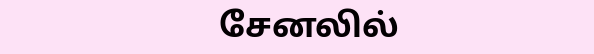சேனலில்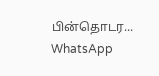பின்தொடர... WhatsApp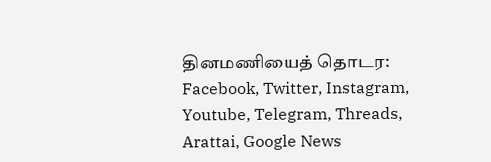தினமணியைத் தொடர: Facebook, Twitter, Instagram, Youtube, Telegram, Threads, Arattai, Google News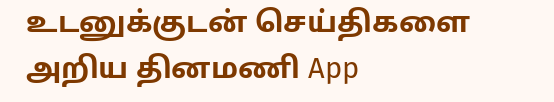உடனுக்குடன் செய்திகளை அறிய தினமணி App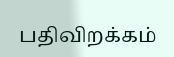பதிவிறக்கம்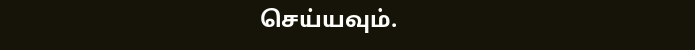செய்யவும்.